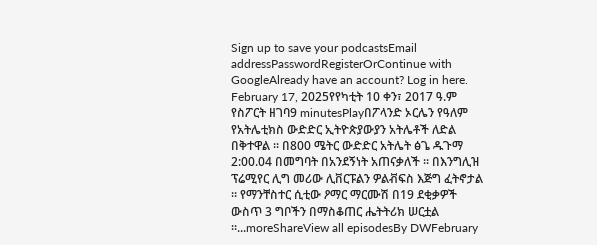Sign up to save your podcastsEmail addressPasswordRegisterOrContinue with GoogleAlready have an account? Log in here.
February 17, 2025የየካቲት 10 ቀን፣ 2017 ዓ.ም የስፖርት ዘገባ9 minutesPlayበፖላንድ ኦርሌን የዓለም የአትሌቲክስ ውድድር ኢትዮጵያውያን አትሌቶች ለድል በቅተዋል ። በ800 ሜትር ውድድር አትሌት ፅጌ ዱጉማ 2:00.04 በመግባት በአንደኝነት አጠናቃለች ። በእንግሊዝ ፕሬሚየር ሊግ መሪው ሊቨርፑልን ዎልቭፍስ እጅግ ፈትኖታል ። የማንቸስተር ሲቲው ዖማር ማርሙሽ በ19 ደቂቃዎች ውስጥ 3 ግቦችን በማስቆጠር ሔትትሪክ ሠርቷል ።...moreShareView all episodesBy DWFebruary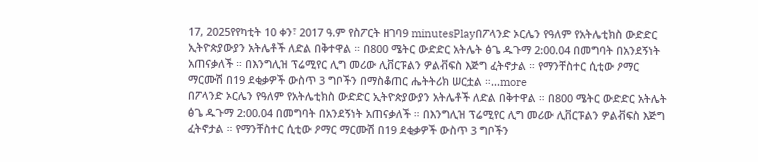17, 2025የየካቲት 10 ቀን፣ 2017 ዓ.ም የስፖርት ዘገባ9 minutesPlayበፖላንድ ኦርሌን የዓለም የአትሌቲክስ ውድድር ኢትዮጵያውያን አትሌቶች ለድል በቅተዋል ። በ800 ሜትር ውድድር አትሌት ፅጌ ዱጉማ 2:00.04 በመግባት በአንደኝነት አጠናቃለች ። በእንግሊዝ ፕሬሚየር ሊግ መሪው ሊቨርፑልን ዎልቭፍስ እጅግ ፈትኖታል ። የማንቸስተር ሲቲው ዖማር ማርሙሽ በ19 ደቂቃዎች ውስጥ 3 ግቦችን በማስቆጠር ሔትትሪክ ሠርቷል ።...more
በፖላንድ ኦርሌን የዓለም የአትሌቲክስ ውድድር ኢትዮጵያውያን አትሌቶች ለድል በቅተዋል ። በ800 ሜትር ውድድር አትሌት ፅጌ ዱጉማ 2:00.04 በመግባት በአንደኝነት አጠናቃለች ። በእንግሊዝ ፕሬሚየር ሊግ መሪው ሊቨርፑልን ዎልቭፍስ እጅግ ፈትኖታል ። የማንቸስተር ሲቲው ዖማር ማርሙሽ በ19 ደቂቃዎች ውስጥ 3 ግቦችን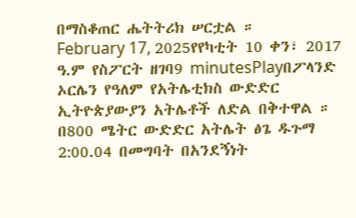በማስቆጠር ሔትትሪክ ሠርቷል ።
February 17, 2025የየካቲት 10 ቀን፣ 2017 ዓ.ም የስፖርት ዘገባ9 minutesPlayበፖላንድ ኦርሌን የዓለም የአትሌቲክስ ውድድር ኢትዮጵያውያን አትሌቶች ለድል በቅተዋል ። በ800 ሜትር ውድድር አትሌት ፅጌ ዱጉማ 2:00.04 በመግባት በአንደኝነት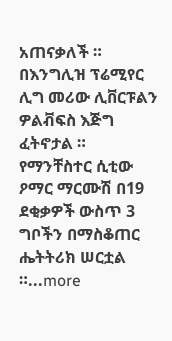አጠናቃለች ። በእንግሊዝ ፕሬሚየር ሊግ መሪው ሊቨርፑልን ዎልቭፍስ እጅግ ፈትኖታል ። የማንቸስተር ሲቲው ዖማር ማርሙሽ በ19 ደቂቃዎች ውስጥ 3 ግቦችን በማስቆጠር ሔትትሪክ ሠርቷል ።...more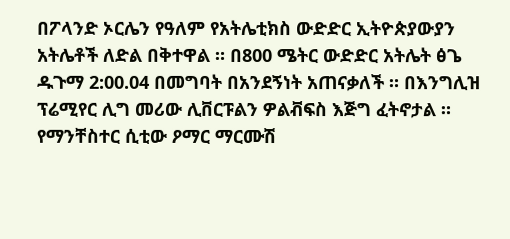በፖላንድ ኦርሌን የዓለም የአትሌቲክስ ውድድር ኢትዮጵያውያን አትሌቶች ለድል በቅተዋል ። በ800 ሜትር ውድድር አትሌት ፅጌ ዱጉማ 2:00.04 በመግባት በአንደኝነት አጠናቃለች ። በእንግሊዝ ፕሬሚየር ሊግ መሪው ሊቨርፑልን ዎልቭፍስ እጅግ ፈትኖታል ። የማንቸስተር ሲቲው ዖማር ማርሙሽ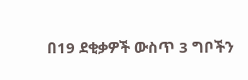በ19 ደቂቃዎች ውስጥ 3 ግቦችን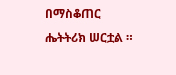በማስቆጠር ሔትትሪክ ሠርቷል ።